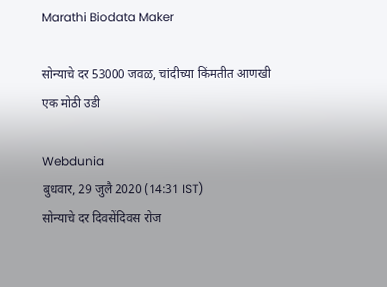Marathi Biodata Maker

सोन्याचे दर 53000 जवळ, चांदीच्या किंमतीत आणखी एक मोठी उडी

Webdunia
बुधवार, 29 जुलै 2020 (14:31 IST)
सोन्याचे दर दिवसेंदिवस रोज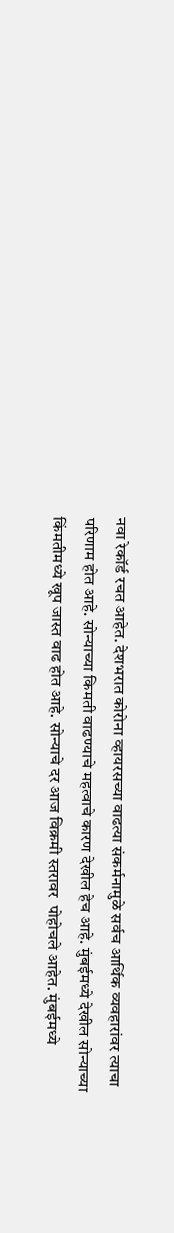नवा रेकॉर्ड रचत आहेत. देशभरात कोरोना व्हायरसच्या वाढत्या संकर्मनामुळे सर्वच आर्थिक व्यवहारांवर त्याचा परिणाम होत आहे. सोन्याच्या किमती वाढण्याचे महत्वाचे कारण देखील हेच आहे. मुंबईमध्ये देखील सोन्याच्या किंमतीमध्ये खूप जास्त वाढ होत आहे. सोन्याचे दर आज विक्रमी स्तरावर  पोहोचले आहेत. मुंबईमध्ये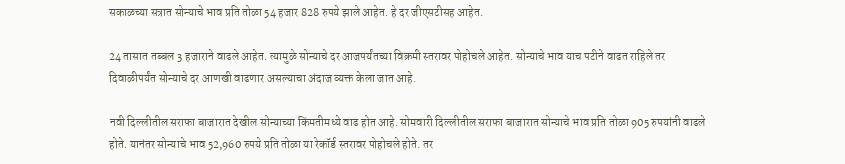सकाळच्या सत्रात सोन्याचे भाव प्रति तोळा 54 हजार 828 रुपये झाले आहेत. हे दर जीएसटीसह आहेत.

24 तासात तब्बल 3 हजाराने वाढले आहेत. त्यामुळे सोन्याचे दर आजपर्यंतच्या विक्रमी स्तरावर पोहोचले आहेत. सोन्याचे भाव याच पटीने वाढत राहिले तर दिवाळीपर्यंत सोन्याचे दर आणखी वाढणार असल्याचा अंदाज व्यक्त केला जात आहे.

नवी दिल्लीतील सराफा बाजारात देखील सोन्याच्या किंमतीमध्ये वाढ होत आहे. सोमवारी दिल्लीतील सराफा बाजारात सोन्याचे भाव प्रति तोळा 905 रुपयांनी वाढले होते. यानंतर सोन्याचे भाव 52,960 रुपये प्रति तोळा या रेकॉर्ड स्तरावर पोहोचले होते. तर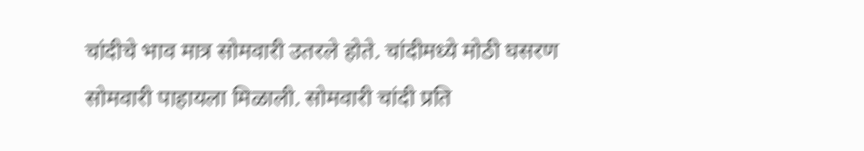चांदीचे भाव मात्र सोमवारी उतरले होते. चांदीमध्ये मोठी घसरण सोमवारी पाहायला मिळाली. सोमवारी चांदी प्रति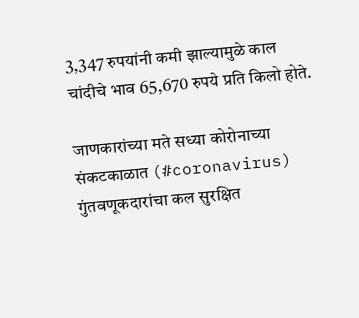3,347 रुपयांनी कमी झाल्यामुळे काल चांदीचे भाव 65,670 रुपये प्रति किलो होते.

जाणकारांच्या मते सध्या कोरोनाच्या संकटकाळात (#coronavirus) गुंतवणूकदारांचा कल सुरक्षित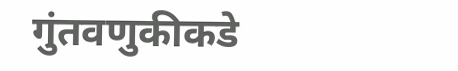गुंतवणुकीकडे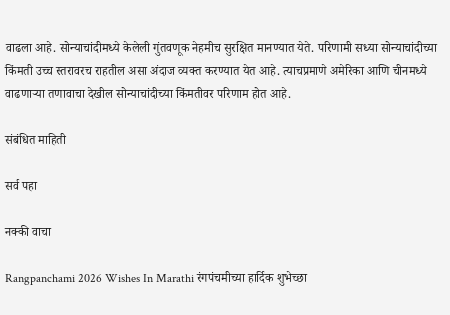वाढला आहे. सोन्याचांदीमध्ये केलेली गुंतवणूक नेहमीच सुरक्षित मानण्यात येते. परिणामी सध्या सोन्याचांदीच्या किंमती उच्च स्तरावरच राहतील असा अंदाज व्यक्त करण्यात येत आहे. त्याचप्रमाणे अमेरिका आणि चीनमध्ये वाढणाऱ्या तणावाचा देखील सोन्याचांदीच्या किंमतीवर परिणाम होत आहे.

संबंधित माहिती

सर्व पहा

नक्की वाचा

Rangpanchami 2026 Wishes In Marathi रंगपंचमीच्या हार्दिक शुभेच्छा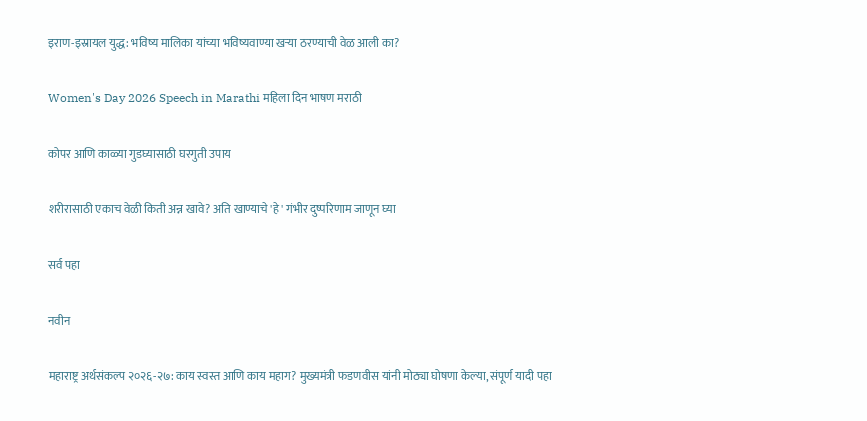इराण-इस्रायल युद्ध: भविष्य मालिका यांच्या भविष्यवाण्या खऱ्या ठरण्याची वेळ आली का?

Women's Day 2026 Speech in Marathi महिला दिन भाषण मराठी

कोपर आणि काळ्या गुडघ्यासाठी घरगुती उपाय

शरीरासाठी एकाच वेळी किती अन्न खावे? अति खाण्याचे 'हे' गंभीर दुष्परिणाम जाणून घ्या

सर्व पहा

नवीन

महाराष्ट्र अर्थसंकल्प २०२६-२७: काय स्वस्त आणि काय महाग? मुख्यमंत्री फडणवीस यांनी मोठ्या घोषणा केल्या, संपूर्ण यादी पहा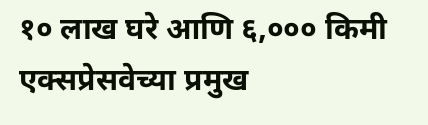१० लाख घरे आणि ६,००० किमी एक्सप्रेसवेच्या प्रमुख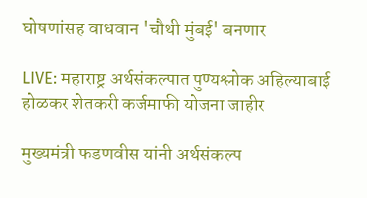घोषणांसह वाधवान 'चौथी मुंबई' बनणार

LIVE: महाराष्ट्र अर्थसंकल्पात पुण्यश्लोक अहिल्याबाई होळकर शेतकरी कर्जमाफी योजना जाहीर

मुख्यमंत्री फडणवीस यांनी अर्थसंकल्प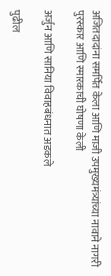अजितदादांना समर्पित केला आणि माजी उपमुख्यमंत्र्यांच्या नावाने नागरी पुरस्कार आणि स्मारकाची घोषणा केली

अर्जुन आणि सानिया विवाहबंधनात अडकले

पुढील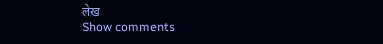लेख
Show comments